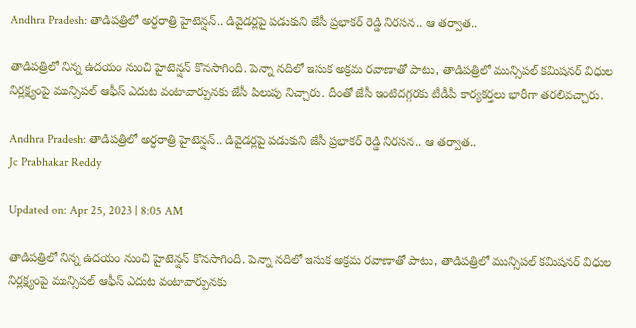Andhra Pradesh: తాడిపత్రిలో అర్ధరాత్రి హైటెన్షన్.. డివైడర్లపై పడుకుని జేసీ ప్రభాకర్ రెడ్డి నిరసన.. ఆ తర్వాత..

తాడిపత్రిలో నిన్న ఉదయం నుంచి హైటెన్షన్ కొనసాగింది. పెన్నా నదిలో ఇసుక అక్రమ రవాణాతో పాటు, తాడిపత్రిలో మున్సిపల్‌ కమిషనర్‌ విధుల నిర్లక్ష్యంపై మున్సిపల్ ఆఫీస్‌ ఎదుట వంటావార్పునకు జేసీ పిలుపు నిచ్చారు. దీంతో జేసీ ఇంటిదగ్గరకు టీడీపీ కార్యకర్తలు భారీగా తరలివచ్చారు.

Andhra Pradesh: తాడిపత్రిలో అర్ధరాత్రి హైటెన్షన్.. డివైడర్లపై పడుకుని జేసీ ప్రభాకర్ రెడ్డి నిరసన.. ఆ తర్వాత..
Jc Prabhakar Reddy

Updated on: Apr 25, 2023 | 8:05 AM

తాడిపత్రిలో నిన్న ఉదయం నుంచి హైటెన్షన్ కొనసాగింది. పెన్నా నదిలో ఇసుక అక్రమ రవాణాతో పాటు, తాడిపత్రిలో మున్సిపల్‌ కమిషనర్‌ విధుల నిర్లక్ష్యంపై మున్సిపల్ ఆఫీస్‌ ఎదుట వంటావార్పునకు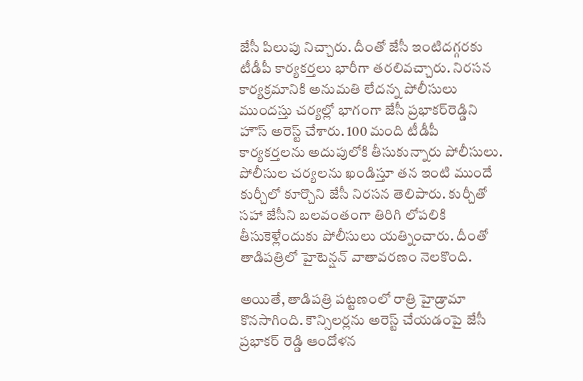జేసీ పిలుపు నిచ్చారు. దీంతో జేసీ ఇంటిదగ్గరకు టీడీపీ కార్యకర్తలు భారీగా తరలివచ్చారు. నిరసన కార్యక్రమానికి అనుమతి లేదన్న పోలీసులు ముందస్తు చర్యల్లో భాగంగా జేసీ ప్రభాకర్‌రెడ్డిని హౌస్‌ అరెస్ట్‌ చేశారు. 100 మంది టీడీపీ కార్యకర్తలను అదుపులోకి తీసుకున్నారు పోలీసులు. పోలీసుల చర్యలను ఖండిస్తూ తన ఇంటి ముందే కుర్చీలో కూర్చొని జేసీ నిరసన తెలిపారు. కుర్చీతో సహా జేసీని బలవంతంగా తిరిగి లోపలికి తీసుకెళ్లేందుకు పోలీసులు యత్నించారు. దీంతో తాడిపత్రిలో హైటెన్షన్‌ వాతావరణం నెలకొంది.

అయితే, తాడిపత్రి పట్టణంలో రాత్రి హైడ్రామా కొనసాగింది. కౌన్సిలర్లను అరెస్ట్ చేయడంపై జేసీ ప్రభాకర్ రెడ్డి ఆందోళన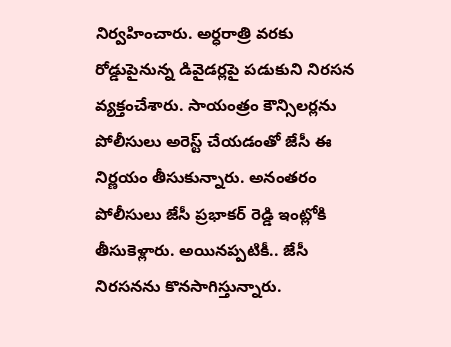నిర్వహించారు. అర్ధరాత్రి వరకు రోడ్డుపైనున్న డివైడర్లపై పడుకుని నిరసన వ్యక్తంచేశారు. సాయంత్రం కౌన్సిలర్లను పోలీసులు అరెస్ట్ చేయడంతో జేసీ ఈ నిర్ణయం తీసుకున్నారు. అనంతరం పోలీసులు జేసీ ప్రభాకర్ రెడ్డి ఇంట్లోకి తీసుకెళ్లారు. అయినప్పటికీ.. జేసీ నిరసనను కొనసాగిస్తున్నారు.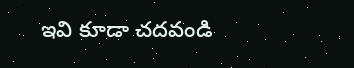ఇవి కూడా చదవండి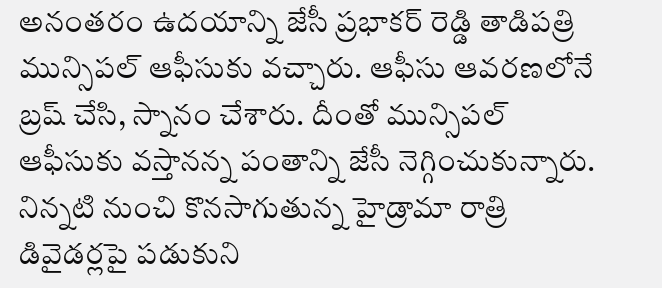అనంతరం ఉదయాన్ని జేసీ ప్రభాకర్‌ రెడ్డి తాడిపత్రి మున్సిపల్‌ ఆఫీసుకు వచ్చారు. ఆఫీసు ఆవరణలోనే బ్రష్ చేసి, స్నానం చేశారు. దీంతో మున్సిపల్‌ ఆఫీసుకు వస్తానన్న పంతాన్ని జేసీ నెగ్గించుకున్నారు. నిన్నటి నుంచి కొనసాగుతున్న హైడ్రామా రాత్రి డివైడర్లపై పడుకుని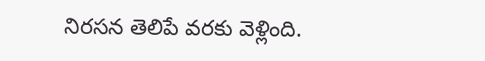నిరసన తెలిపే వరకు వెళ్లింది.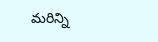మరిన్ని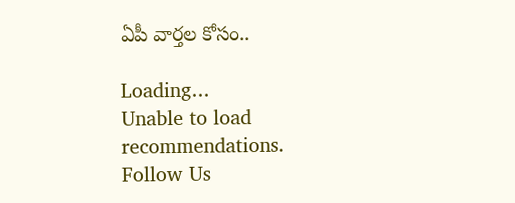ఏపీ వార్తల కోసం..

Loading...
Unable to load recommendations.
Follow Us